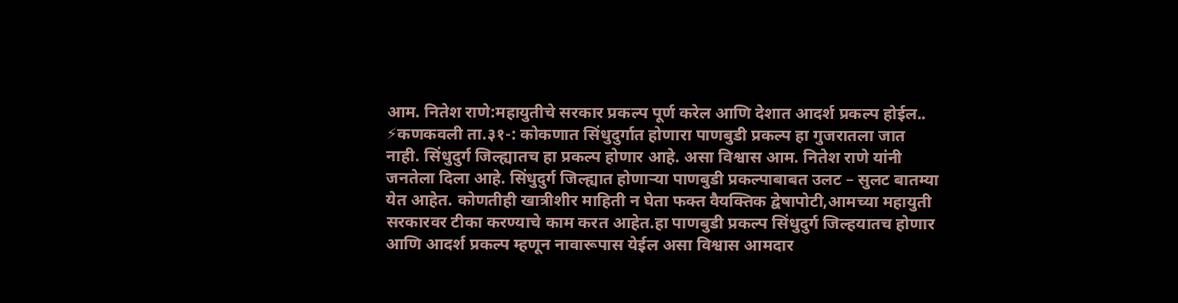आम. नितेश राणे:महायुतीचे सरकार प्रकल्प पूर्ण करेल आणि देशात आदर्श प्रकल्प होईल..
⚡कणकवली ता.३१-: कोकणात सिंधुदुर्गात होणारा पाणबुडी प्रकल्प हा गुजरातला जात नाही. सिंधुदुर्ग जिल्ह्यातच हा प्रकल्प होणार आहे. असा विश्वास आम. नितेश राणे यांनी जनतेला दिला आहे. सिंधुदुर्ग जिल्ह्यात होणाऱ्या पाणबुडी प्रकल्पाबाबत उलट – सुलट बातम्या येत आहेत. कोणतीही खात्रीशीर माहिती न घेता फक्त वैयक्तिक द्वेषापोटी,आमच्या महायुती सरकारवर टीका करण्याचे काम करत आहेत.हा पाणबुडी प्रकल्प सिंधुदुर्ग जिल्हयातच होणार आणि आदर्श प्रकल्प म्हणून नावारूपास येईल असा विश्वास आमदार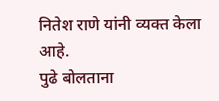नितेश राणे यांनी व्यक्त केला आहे.
पुढे बोलताना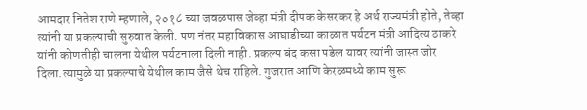आमदार नितेश राणे म्हणाले, २०१८ च्या जवळपास जेव्हा मंत्री दीपक केसरकर हे अर्थ राज्यमंत्री होते, तेव्हा त्यांनी या प्रकल्पाची सुरुवात केली. पण नंतर महाविकास आघाडीच्या काळात पर्यटन मंत्री आदित्य ठाकरे यांनी कोणतीही चालना येथील पर्यटनाला दिली नाही. प्रकल्प बंद कसा पडेल यावर त्यांनी जास्त जोर दिला.त्यामुळे या प्रकल्पाचे येथील काम जैसे थेच राहिले. गुजरात आणि केरळमध्ये काम सुरू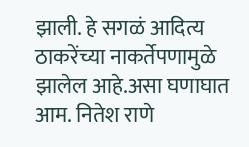झाली. हे सगळं आदित्य ठाकरेंच्या नाकर्तेपणामुळे झालेल आहे.असा घणाघात आम. नितेश राणे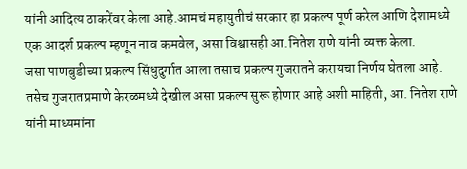यांनी आदित्य ठाकरेंवर केला आहे.आमचं महायुतीचं सरकार हा प्रकल्प पूर्ण करेल आणि देशामध्ये एक आदर्श प्रकल्प म्हणून नाव कमवेल, असा विश्वासही आ.नितेश राणे यांनी व्यक्त केला.
जसा पाणबुडीच्या प्रकल्प सिंधुदुर्गात आला तसाच प्रकल्प गुजरातने करायचा निर्णय घेतला आहे. तसेच गुजरातप्रमाणे केरळमध्ये देखील असा प्रकल्प सुरू होणार आहे अशी माहिती, आ. नितेश राणे यांनी माध्यमांना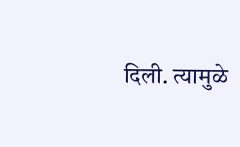दिली. त्यामुळे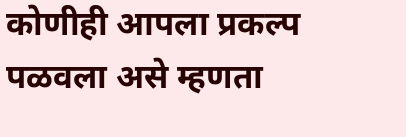कोणीही आपला प्रकल्प पळवला असे म्हणता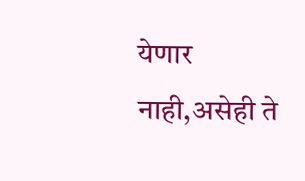येणार नाही,असेही ते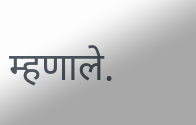म्हणाले.